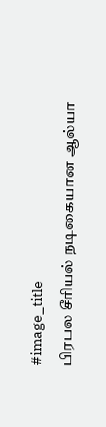#image_title
பிரபல சீரியல் நடிகையான ஆல்யா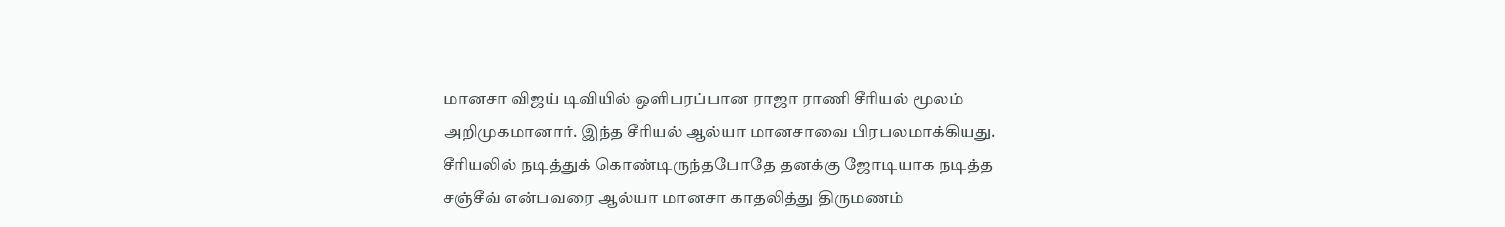மானசா விஜய் டிவியில் ஒளிபரப்பான ராஜா ராணி சீரியல் மூலம் அறிமுகமானார். இந்த சீரியல் ஆல்யா மானசாவை பிரபலமாக்கியது. சீரியலில் நடித்துக் கொண்டிருந்தபோதே தனக்கு ஜோடியாக நடித்த சஞ்சீவ் என்பவரை ஆல்யா மானசா காதலித்து திருமணம்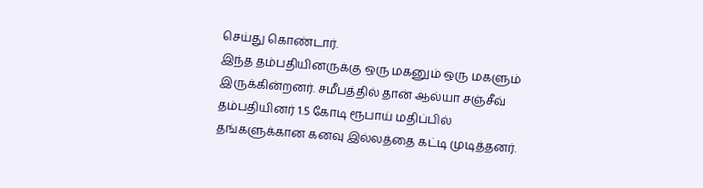செய்து கொண்டார்.
இந்த தம்பதியினருக்கு ஒரு மகனும் ஒரு மகளும் இருக்கின்றனர். சமீபத்தில் தான் ஆல்யா சஞ்சீவ் தம்பதியினர் 1.5 கோடி ரூபாய் மதிப்பில் தங்களுக்கான கனவு இல்லத்தை கட்டி முடித்தனர்.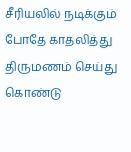சீரியலில் நடிக்கும் போதே காதலித்து திருமணம் செய்து கொண்டு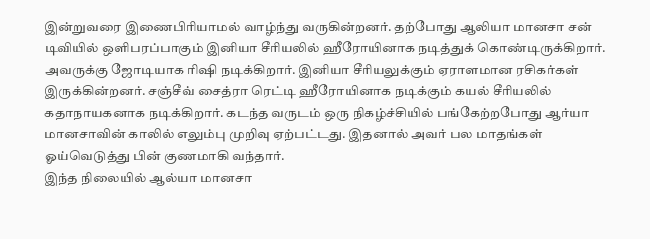இன்றுவரை இணைபிரியாமல் வாழ்ந்து வருகின்றனர். தற்போது ஆலியா மானசா சன் டிவியில் ஒளிபரப்பாகும் இனியா சீரியலில் ஹீரோயினாக நடித்துக் கொண்டிருக்கிறார்.
அவருக்கு ஜோடியாக ரிஷி நடிக்கிறார். இனியா சீரியலுக்கும் ஏராளமான ரசிகர்கள் இருக்கின்றனர். சஞ்சீவ் சைத்ரா ரெட்டி ஹீரோயினாக நடிக்கும் கயல் சீரியலில் கதாநாயகனாக நடிக்கிறார். கடந்த வருடம் ஒரு நிகழ்ச்சியில் பங்கேற்றபோது ஆர்யா மானசாவின் காலில் எலும்பு முறிவு ஏற்பட்டது. இதனால் அவர் பல மாதங்கள் ஓய்வெடுத்து பின் குணமாகி வந்தார்.
இந்த நிலையில் ஆல்யா மானசா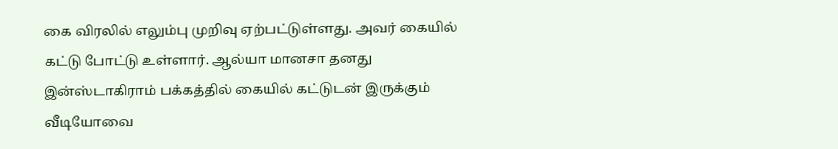கை விரலில் எலும்பு முறிவு ஏற்பட்டுள்ளது. அவர் கையில் கட்டு போட்டு உள்ளார். ஆல்யா மானசா தனது இன்ஸ்டாகிராம் பக்கத்தில் கையில் கட்டுடன் இருக்கும் வீடியோவை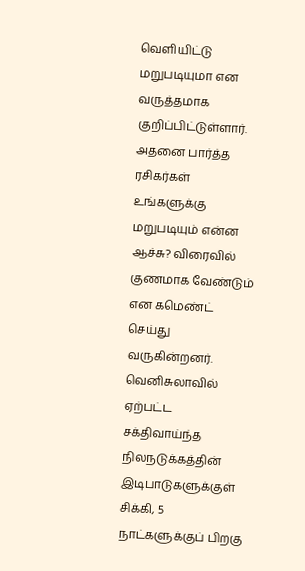வெளியிட்டு மறுபடியுமா என வருத்தமாக குறிப்பிட்டுள்ளார். அதனை பார்த்த ரசிகர்கள் உங்களுக்கு மறுபடியும் என்ன ஆச்சு? விரைவில் குணமாக வேண்டும் என கமெண்ட் செய்து வருகின்றனர்.
வெனிசுலாவில் ஏற்பட்ட சக்திவாய்ந்த நிலநடுக்கத்தின் இடிபாடுகளுக்குள் சிக்கி, 5 நாட்களுக்குப் பிறகு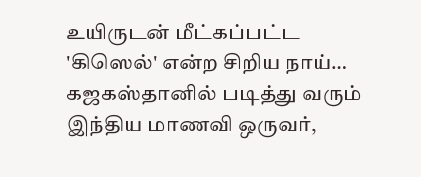உயிருடன் மீட்கப்பட்ட 'கிஸெல்' என்ற சிறிய நாய்…
கஜகஸ்தானில் படித்து வரும் இந்திய மாணவி ஒருவர்,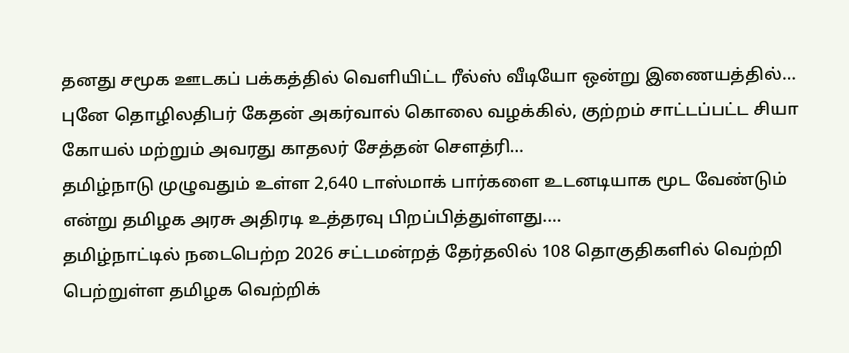தனது சமூக ஊடகப் பக்கத்தில் வெளியிட்ட ரீல்ஸ் வீடியோ ஒன்று இணையத்தில்…
புனே தொழிலதிபர் கேதன் அகர்வால் கொலை வழக்கில், குற்றம் சாட்டப்பட்ட சியா கோயல் மற்றும் அவரது காதலர் சேத்தன் சௌத்ரி…
தமிழ்நாடு முழுவதும் உள்ள 2,640 டாஸ்மாக் பார்களை உடனடியாக மூட வேண்டும் என்று தமிழக அரசு அதிரடி உத்தரவு பிறப்பித்துள்ளது.…
தமிழ்நாட்டில் நடைபெற்ற 2026 சட்டமன்றத் தேர்தலில் 108 தொகுதிகளில் வெற்றி பெற்றுள்ள தமிழக வெற்றிக்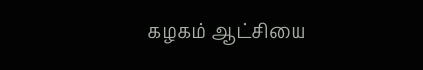கழகம் ஆட்சியை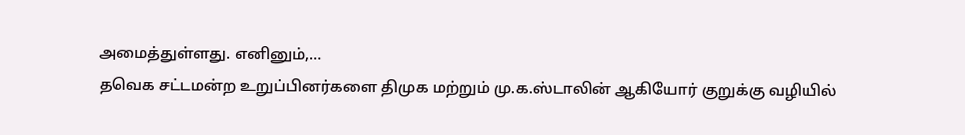அமைத்துள்ளது. எனினும்,…
தவெக சட்டமன்ற உறுப்பினர்களை திமுக மற்றும் மு.க.ஸ்டாலின் ஆகியோர் குறுக்கு வழியில்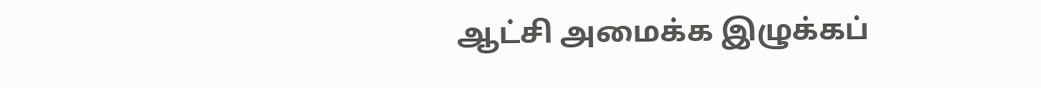ஆட்சி அமைக்க இழுக்கப்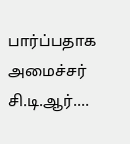பார்ப்பதாக அமைச்சர் சி.டி.ஆர்.…